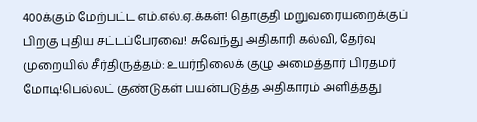400க்கும் மேற்பட்ட எம்.எல்.ஏ.க்கள்! தொகுதி மறுவரையறைக்குப் பிறகு புதிய சட்டப்பேரவை! சுவேந்து அதிகாரி கல்வி, தேர்வு முறையில் சீர்திருத்தம்: உயர்நிலைக் குழு அமைத்தார் பிரதமர் மோடி!பெல்லட் குண்டுகள் பயன்படுத்த அதிகாரம் அளித்தது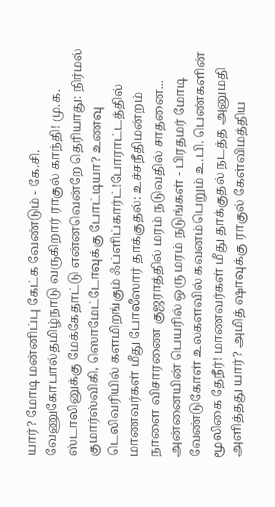யார்? மோடி மன்னிப்பு கேட்க வேண்டும் - கே.சி. வேணுகோபால்தமிழ்நாடு வருகிறார் ராகுல் காந்தி! மு.க. ஸ்டாலினுக்கு மேக்கேதாட்டு என்னவென்றே தெரியாது: நிர்மல் குமார்ஸ்விகி, ஸொமேட்டோவுக்கு போட்டியா? உணவு டெலிவரியில் களமிறங்கும் ஃப்ளிப்கார்ட்!போராட்டத்தில் மாணவர்கள் மீது போலீஸார் தாக்குதல்: உச்சநீதிமன்றம் நாளை விசாரணை குஜராத்தில் மரம் நடுவதில் சாதனை... அன்னையின் பெயரில் ஒரு மரம் நடுங்கள் - பிரதமர் மோடி வேண்டுகோள் உலகளவில் கவனம்பெறும் உ.பி. பெண்களின் மூலிகை தேநீர்! மாணவர்கள் மீது தாக்குதல் நடத்த அனுமதி அளித்தது யார்? அமித் ஷாவுக்கு ராகுல் கேள்விமத்திய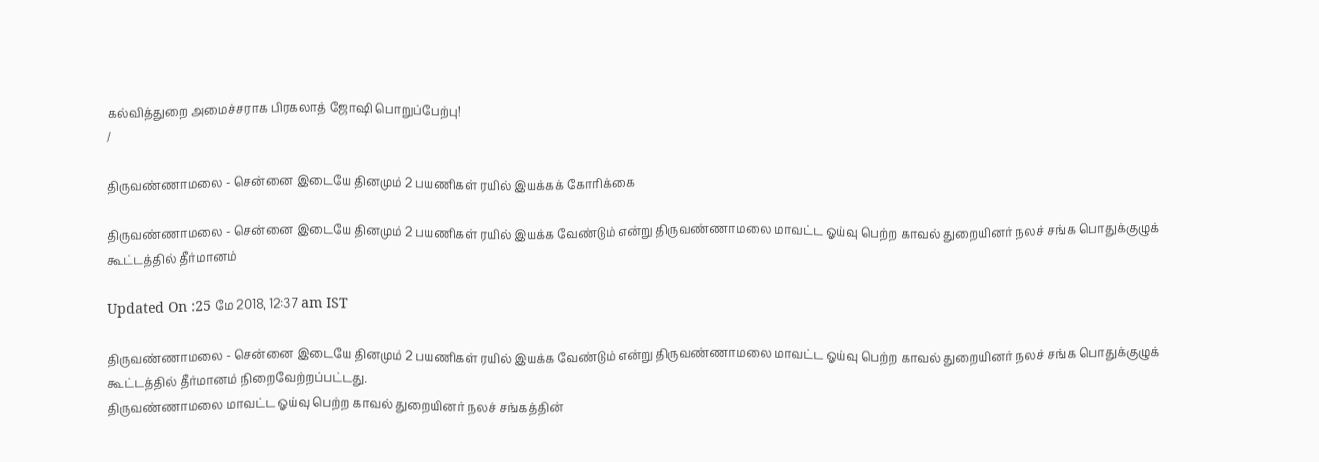கல்வித்துறை அமைச்சராக பிரகலாத் ஜோஷி பொறுப்பேற்பு!
/

திருவண்ணாமலை - சென்னை இடையே தினமும் 2 பயணிகள் ரயில் இயக்கக் கோரிக்கை

திருவண்ணாமலை - சென்னை இடையே தினமும் 2 பயணிகள் ரயில் இயக்க வேண்டும் என்று திருவண்ணாமலை மாவட்ட ஓய்வு பெற்ற காவல் துறையினர் நலச் சங்க பொதுக்குழுக் கூட்டத்தில் தீர்மானம்

Updated On :25 மே 2018, 12:37 am IST

திருவண்ணாமலை - சென்னை இடையே தினமும் 2 பயணிகள் ரயில் இயக்க வேண்டும் என்று திருவண்ணாமலை மாவட்ட ஓய்வு பெற்ற காவல் துறையினர் நலச் சங்க பொதுக்குழுக் கூட்டத்தில் தீர்மானம் நிறைவேற்றப்பட்டது.
திருவண்ணாமலை மாவட்ட ஓய்வு பெற்ற காவல் துறையினர் நலச் சங்கத்தின்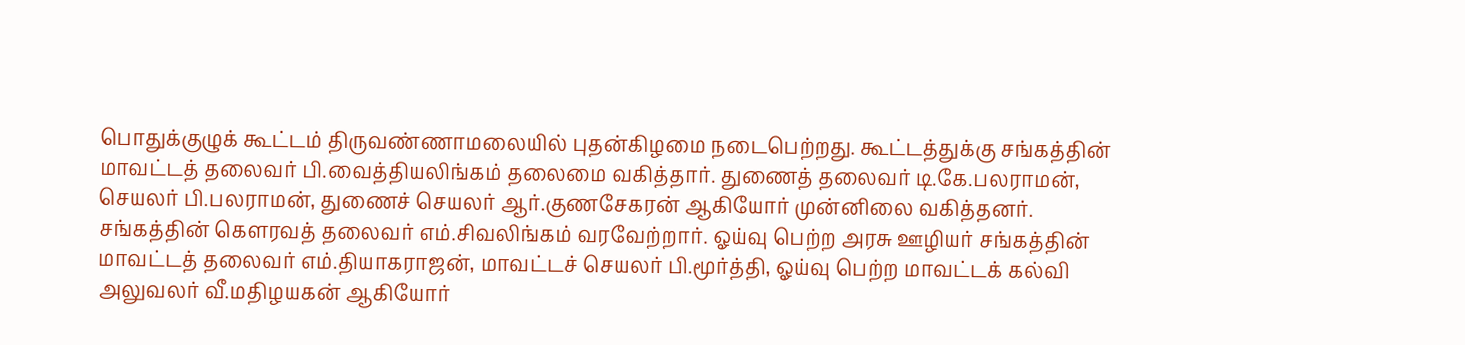பொதுக்குழுக் கூட்டம் திருவண்ணாமலையில் புதன்கிழமை நடைபெற்றது. கூட்டத்துக்கு சங்கத்தின் மாவட்டத் தலைவர் பி.வைத்தியலிங்கம் தலைமை வகித்தார். துணைத் தலைவர் டி.கே.பலராமன், செயலர் பி.பலராமன், துணைச் செயலர் ஆர்.குணசேகரன் ஆகியோர் முன்னிலை வகித்தனர். சங்கத்தின் கெளரவத் தலைவர் எம்.சிவலிங்கம் வரவேற்றார். ஓய்வு பெற்ற அரசு ஊழியர் சங்கத்தின் மாவட்டத் தலைவர் எம்.தியாகராஜன், மாவட்டச் செயலர் பி.மூர்த்தி, ஓய்வு பெற்ற மாவட்டக் கல்வி அலுவலர் வீ.மதிழயகன் ஆகியோர்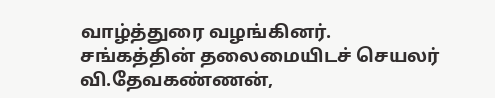வாழ்த்துரை வழங்கினர்.
சங்கத்தின் தலைமையிடச் செயலர் வி.தேவகண்ணன்,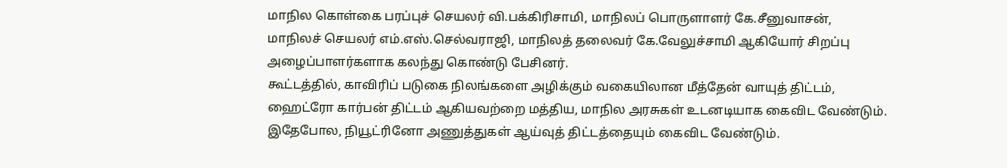மாநில கொள்கை பரப்புச் செயலர் வி.பக்கிரிசாமி, மாநிலப் பொருளாளர் கே.சீனுவாசன், மாநிலச் செயலர் எம்.எஸ்.செல்வராஜி, மாநிலத் தலைவர் கே.வேலுச்சாமி ஆகியோர் சிறப்பு அழைப்பாளர்களாக கலந்து கொண்டு பேசினர்.
கூட்டத்தில், காவிரிப் படுகை நிலங்களை அழிக்கும் வகையிலான மீத்தேன் வாயுத் திட்டம், ஹைட்ரோ கார்பன் திட்டம் ஆகியவற்றை மத்திய, மாநில அரசுகள் உடனடியாக கைவிட வேண்டும். இதேபோல, நியூட்ரினோ அணுத்துகள் ஆய்வுத் திட்டத்தையும் கைவிட வேண்டும்.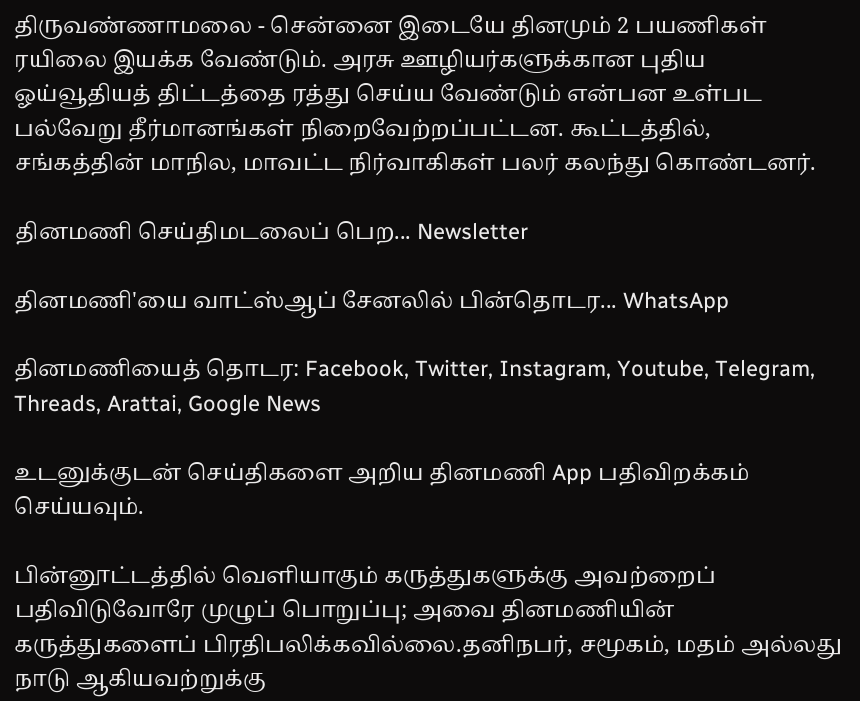திருவண்ணாமலை - சென்னை இடையே தினமும் 2 பயணிகள் ரயிலை இயக்க வேண்டும். அரசு ஊழியர்களுக்கான புதிய ஓய்வூதியத் திட்டத்தை ரத்து செய்ய வேண்டும் என்பன உள்பட பல்வேறு தீர்மானங்கள் நிறைவேற்றப்பட்டன. கூட்டத்தில், சங்கத்தின் மாநில, மாவட்ட நிர்வாகிகள் பலர் கலந்து கொண்டனர்.

தினமணி செய்திமடலைப் பெற... Newsletter

தினமணி'யை வாட்ஸ்ஆப் சேனலில் பின்தொடர... WhatsApp

தினமணியைத் தொடர: Facebook, Twitter, Instagram, Youtube, Telegram, Threads, Arattai, Google News

உடனுக்குடன் செய்திகளை அறிய தினமணி App பதிவிறக்கம் செய்யவும்.

பின்னூட்டத்தில் வெளியாகும் கருத்துகளுக்கு அவற்றைப் பதிவிடுவோரே முழுப் பொறுப்பு; அவை தினமணியின் கருத்துகளைப் பிரதிபலிக்கவில்லை.தனிநபர், சமூகம், மதம் அல்லது நாடு ஆகியவற்றுக்கு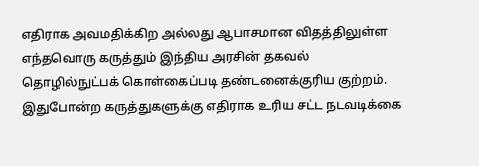எதிராக அவமதிக்கிற அல்லது ஆபாசமான விதத்திலுள்ள எந்தவொரு கருத்தும் இந்திய அரசின் தகவல் தொழில்நுட்பக் கொள்கைப்படி தண்டனைக்குரிய குற்றம். இதுபோன்ற கருத்துகளுக்கு எதிராக உரிய சட்ட நடவடிக்கை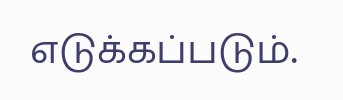எடுக்கப்படும்.